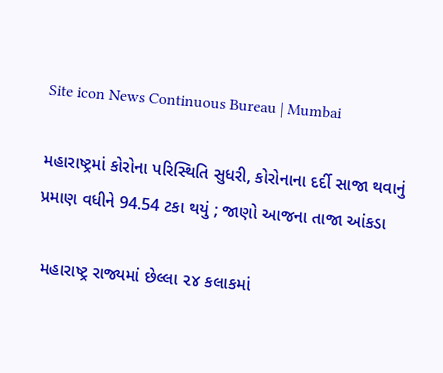Site icon News Continuous Bureau | Mumbai

મહારાષ્ટ્રમાં કોરોના પરિસ્થિતિ સુધરી, કોરોનાના દર્દી સાજા થવાનું પ્રમાણ વધીને 94.54 ટકા થયું ; જાણો આજના તાજા આંકડા

 મહારાષ્ટ્ર રાજ્યમાં છેલ્લા ૨૪ કલાકમાં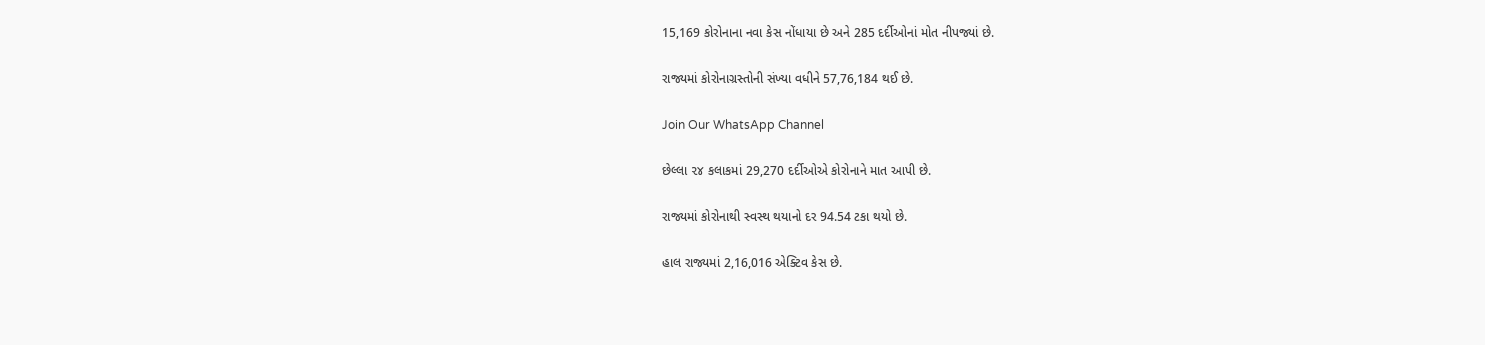15,169 કોરોનાના નવા કેસ નોંધાયા છે અને 285 દર્દીઓનાં મોત નીપજ્યાં છે.

રાજ્યમાં કોરોનાગ્રસ્તોની સંખ્યા વધીને 57,76,184 થઈ છે.

Join Our WhatsApp Channel

છેલ્લા ૨૪ કલાકમાં 29,270 દર્દીઓએ કોરોનાને માત આપી છે.

રાજ્યમાં કોરોનાથી સ્વસ્થ થયાનો દર 94.54 ટકા થયો છે.

હાલ રાજ્યમાં 2,16,016 એક્ટિવ કેસ છે.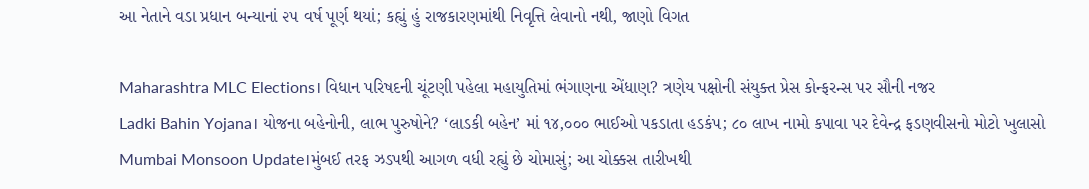આ નેતાને વડા પ્રધાન બન્યાનાં ૨૫ વર્ષ પૂર્ણ થયાં; કહ્યું હું રાજકારણમાંથી નિવૃત્તિ લેવાનો નથી, જાણો વિગત

Maharashtra MLC Elections। વિધાન પરિષદની ચૂંટણી પહેલા મહાયુતિમાં ભંગાણના એંધાણ? ત્રણેય પક્ષોની સંયુક્ત પ્રેસ કોન્ફરન્સ પર સૌની નજર
Ladki Bahin Yojana। યોજના બહેનોની, લાભ પુરુષોને? ‘લાડકી બહેન’ માં ૧૪,૦૦૦ ભાઈઓ પકડાતા હડકંપ; ૮૦ લાખ નામો કપાવા પર દેવેન્દ્ર ફડણવીસનો મોટો ખુલાસો
Mumbai Monsoon Update।મુંબઈ તરફ ઝડપથી આગળ વધી રહ્યું છે ચોમાસું; આ ચોક્કસ તારીખથી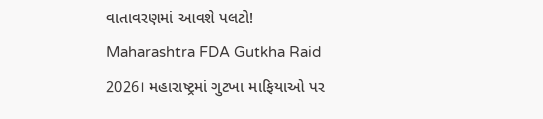વાતાવરણમાં આવશે પલટો!
Maharashtra FDA Gutkha Raid 2026। મહારાષ્ટ્રમાં ગુટખા માફિયાઓ પર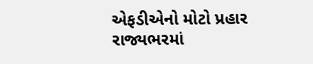એફડીએનો મોટો પ્રહાર રાજ્યભરમાં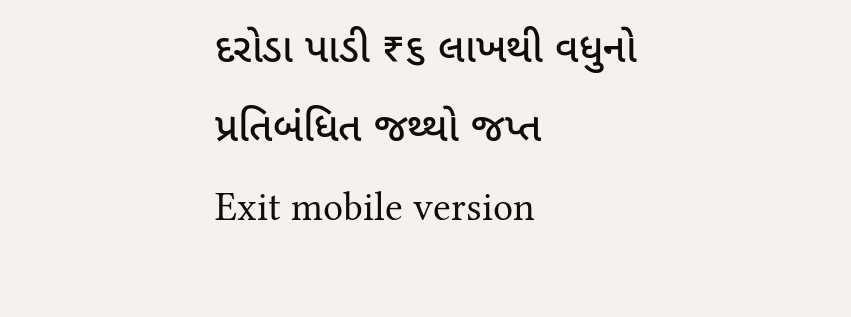દરોડા પાડી ₹૬ લાખથી વધુનો પ્રતિબંધિત જથ્થો જપ્ત
Exit mobile version